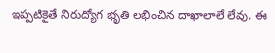ఇప్పటికైతే నిరుద్యోగ భృతి లభించిన దాఖాలాలే లేవు. ఈ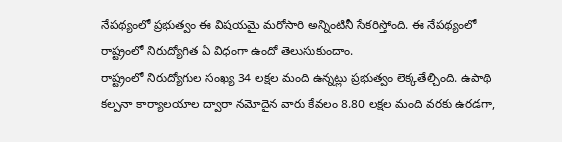నేపథ్యంలో ప్రభుత్వం ఈ విషయమై మరోసారి అన్నింటినీ సేకరిస్తోంది. ఈ నేపథ్యంలో రాష్ట్రంలో నిరుద్యోగిత ఏ విధంగా ఉందో తెలుసుకుందాం.
రాష్ట్రంలో నిరుద్యోగుల సంఖ్య 34 లక్షల మంది ఉన్నట్లు ప్రభుత్వం లెక్కతేల్చింది. ఉపాథి కల్పనా కార్యాలయాల ద్వారా నమోదైన వారు కేవలం 8.80 లక్షల మంది వరకు ఉరడగా,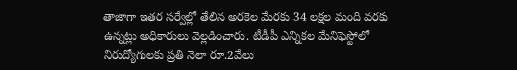తాజాగా ఇతర సర్వేల్లో తేలిన అరకెల మేరకు 34 లక్షల మంది వరకు ఉన్నట్లు అధికారులు వెల్లడించారు. టీడీపీ ఎన్నికల మేనిఫెస్టోలో నిరుద్యోగులకు ప్రతి నెలా రూ.2వేలు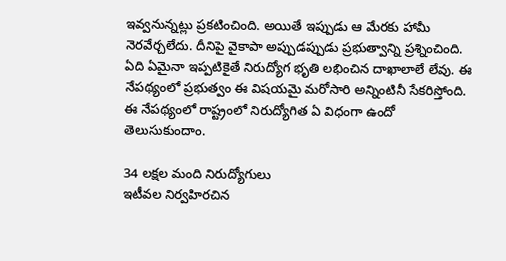ఇవ్వనున్నట్లు ప్రకటించింది. అయితే ఇప్పుడు ఆ మేరకు హామీ నెరవేర్చలేదు. దీనిపై వైకాపా అప్పుడప్పుడు ప్రభుత్వాన్ని ప్రశ్నించింది. ఏది ఏమైనా ఇప్పటికైతే నిరుద్యోగ భృతి లభించిన దాఖాలాలే లేవు. ఈ నేపథ్యంలో ప్రభుత్వం ఈ విషయమై మరోసారి అన్నింటినీ సేకరిస్తోంది. ఈ నేపథ్యంలో రాష్ట్రంలో నిరుద్యోగిత ఏ విధంగా ఉందో తెలుసుకుందాం.

34 లక్షల మంది నిరుద్యోగులు
ఇటీవల నిర్వహిరచిన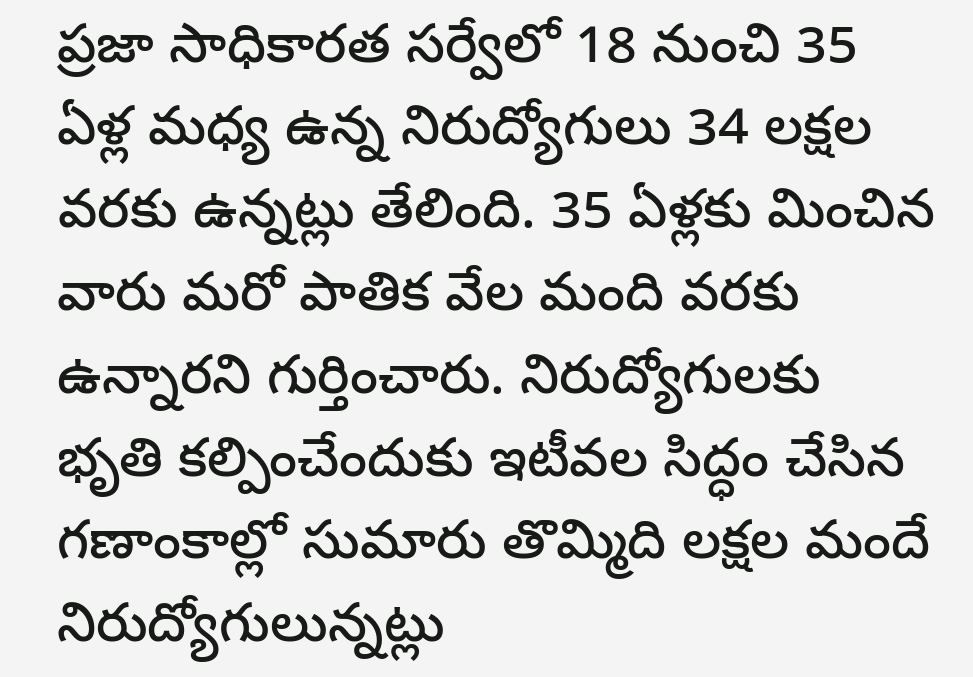ప్రజా సాధికారత సర్వేలో 18 నుంచి 35 ఏళ్ల మధ్య ఉన్న నిరుద్యోగులు 34 లక్షల వరకు ఉన్నట్లు తేలింది. 35 ఏళ్లకు మించిన వారు మరో పాతిక వేల మంది వరకు ఉన్నారని గుర్తించారు. నిరుద్యోగులకు భృతి కల్పించేందుకు ఇటీవల సిద్ధం చేసిన గణాంకాల్లో సుమారు తొమ్మిది లక్షల మందే నిరుద్యోగులున్నట్లు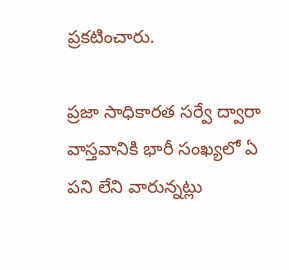ప్రకటించారు.

ప్రజా సాధికారత సర్వే ద్వారా
వాస్తవానికి భారీ సంఖ్యలో ఏ పని లేని వారున్నట్లు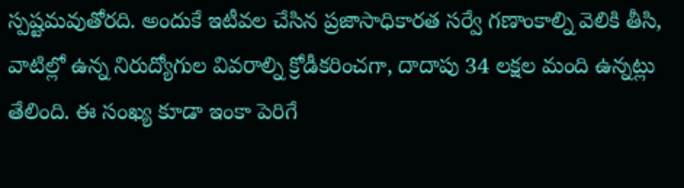స్పష్టమవుతోరది. అందుకే ఇటీవల చేసిన ప్రజాసాధికారత సర్వే గణాంకాల్ని వెలికి తీసి, వాటిల్లో ఉన్న నిరుద్యోగుల వివరాల్ని క్రోడీకరించగా, దాదాపు 34 లక్షల మంది ఉన్నట్లు తేలింది. ఈ సంఖ్య కూడా ఇంకా పెరిగే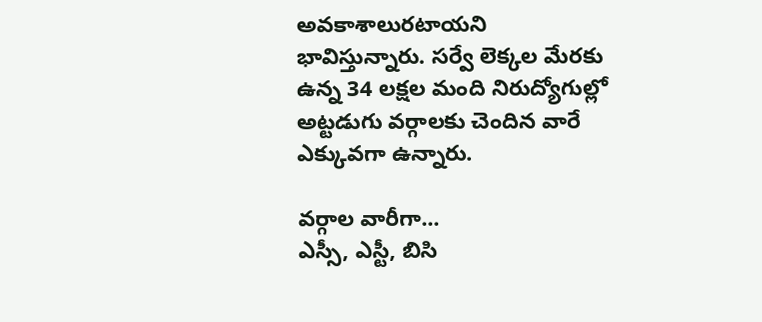అవకాశాలురటాయని భావిస్తున్నారు. సర్వే లెక్కల మేరకు ఉన్న 34 లక్షల మంది నిరుద్యోగుల్లో అట్టడుగు వర్గాలకు చెందిన వారే ఎక్కువగా ఉన్నారు.

వర్గాల వారీగా...
ఎస్సీ, ఎస్టీ, బిసి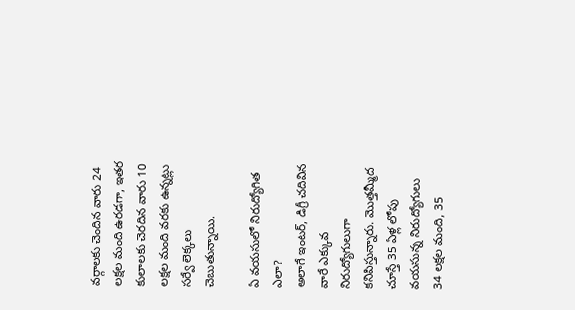వర్గాలకు చెందిన వారు 24 లక్షల మంది ఉరడగా, ఇతర కులాలకు చెరదిన వారు 10 లక్షల మంది వరకు ఉన్నట్లు సర్వే లెక్కలు చెబుతున్నాయి.

ఏ వయసులో నిరుద్యోగిత ఎలా?
అలాగే ఇంటర్, డిగ్రీ చదివిన వారే ఎక్కువ నిరుద్యోగులుగా కనిపిస్తున్నారు. మొత్తమ్మీద చూస్తే 35 ఏళ్ల లోపు వయసున్న నిరుద్యోగులు 34 లక్షల మంది, 35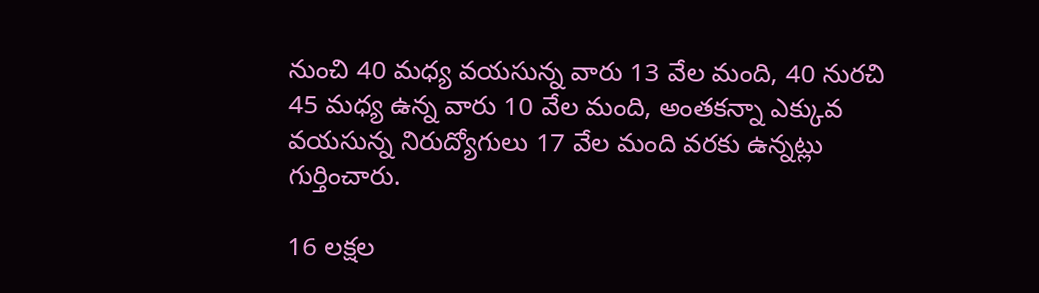నుంచి 40 మధ్య వయసున్న వారు 13 వేల మంది, 40 నురచి 45 మధ్య ఉన్న వారు 10 వేల మంది, అంతకన్నా ఎక్కువ వయసున్న నిరుద్యోగులు 17 వేల మంది వరకు ఉన్నట్లు గుర్తించారు.

16 లక్షల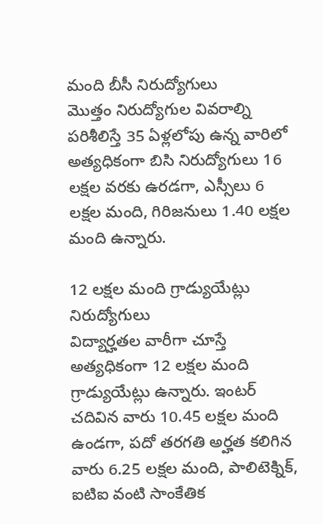మంది బీసీ నిరుద్యోగులు
మొత్తం నిరుద్యోగుల వివరాల్ని పరిశీలిస్తే 35 ఏళ్లలోపు ఉన్న వారిలో అత్యధికంగా బిసి నిరుద్యోగులు 16 లక్షల వరకు ఉరడగా, ఎస్సీలు 6 లక్షల మంది, గిరిజనులు 1.40 లక్షల మంది ఉన్నారు.

12 లక్షల మంది గ్రాడ్యుయేట్లు నిరుద్యోగులు
విద్యార్హతల వారీగా చూస్తే అత్యధికంగా 12 లక్షల మంది గ్రాడ్యుయేట్లు ఉన్నారు. ఇంటర్ చదివిన వారు 10.45 లక్షల మంది ఉండగా, పదో తరగతి అర్హత కలిగిన వారు 6.25 లక్షల మంది, పాలిటెక్నిక్, ఐటిఐ వంటి సాంకేతిక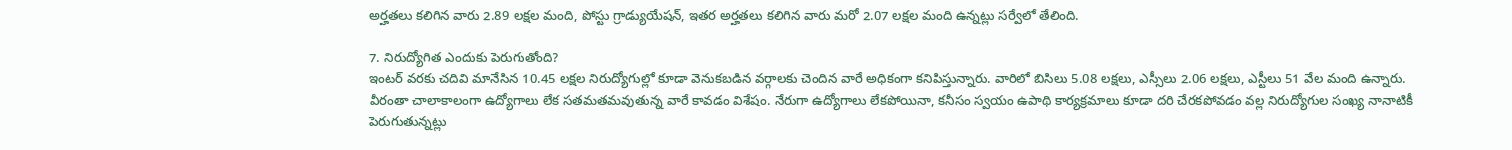అర్హతలు కలిగిన వారు 2.89 లక్షల మంది, పోస్టు గ్రాడ్యుయేషన్, ఇతర అర్హతలు కలిగిన వారు మరో 2.07 లక్షల మంది ఉన్నట్లు సర్వేలో తేలింది.

7. నిరుద్యోగిత ఎందుకు పెరుగుతోంది?
ఇంటర్ వరకు చదివి మానేసిన 10.45 లక్షల నిరుద్యోగుల్లో కూడా వెనుకబడిన వర్గాలకు చెందిన వారే అధికంగా కనిపిస్తున్నారు. వారిలో బిసిలు 5.08 లక్షలు, ఎస్సీలు 2.06 లక్షలు, ఎస్టీలు 51 వేల మంది ఉన్నారు. వీరంతా చాలాకాలంగా ఉద్యోగాలు లేక సతమతమవుతున్న వారే కావడం విశేషం. నేరుగా ఉద్యోగాలు లేకపోయినా, కనీసం స్వయం ఉపాథి కార్యక్రమాలు కూడా దరి చేరకపోవడం వల్ల నిరుద్యోగుల సంఖ్య నానాటికీ పెరుగుతున్నట్లు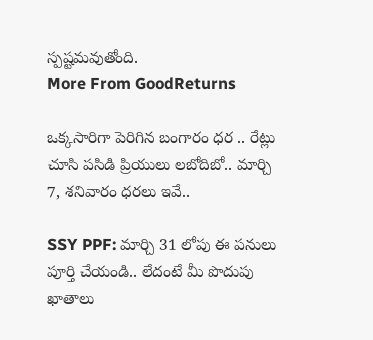స్పష్టమవుతోంది.
More From GoodReturns

ఒక్కసారిగా పెరిగిన బంగారం ధర .. రేట్లు చూసి పసిడి ప్రియులు లబోదిబో.. మార్చి 7, శనివారం ధరలు ఇవే..

SSY PPF: మార్చి 31 లోపు ఈ పనులు పూర్తి చేయండి.. లేదంటే మీ పొదుపు ఖాతాలు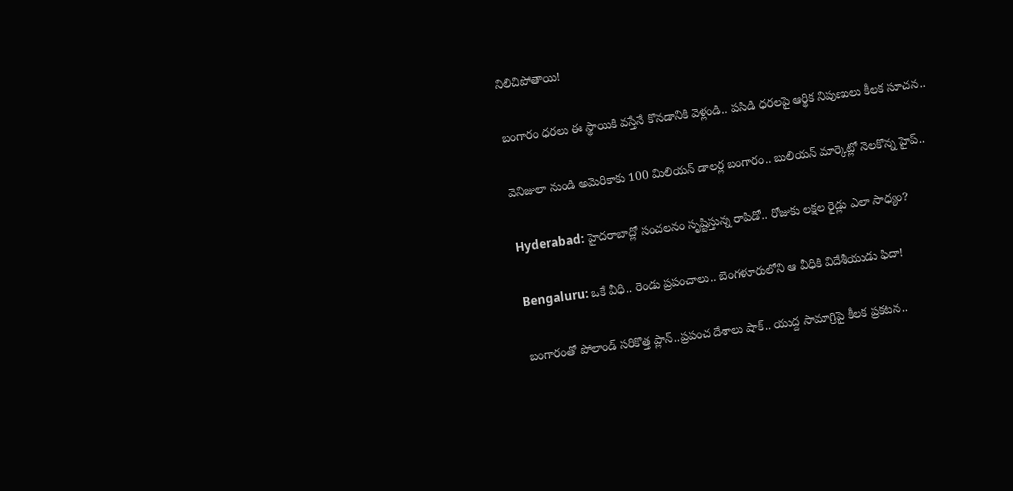నిలిచిపోతాయి!

బంగారం ధరలు ఈ స్థాయికి వస్తేనే కొనడానికి వెళ్లండి.. పసిడి ధరలపై ఆర్థిక నిపుణులు కీలక సూచన..

వెనిజులా నుండి అమెరికాకు 100 మిలియన్ డాలర్ల బంగారం.. బులియన్ మార్కెట్లో నెలకొన్న హైప్..

Hyderabad: హైదరాబాద్లో సంచలనం సృష్టిస్తున్న రాపిడో.. రోజుకు లక్షల రైడ్లు ఎలా సాధ్యం?

Bengaluru: ఒకే వీధి.. రెండు ప్రపంచాలు.. బెంగళూరులోని ఆ వీధికి విదేశీయుడు ఫిదా!

బంగారంతో పోలాండ్ సరికొత్త ప్లాన్..ప్రపంచ దేశాలు షాక్.. యుద్ద సామాగ్రిపై కీలక ప్రకటన..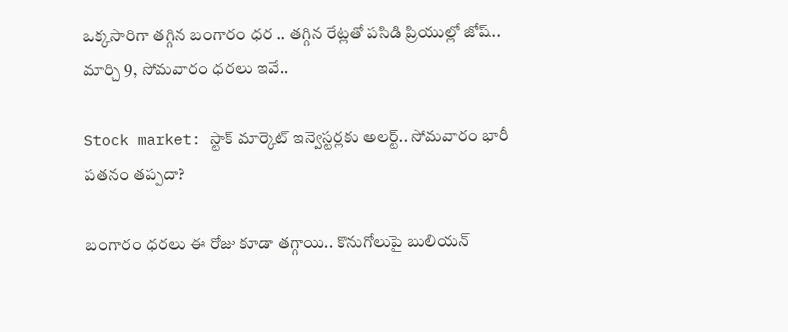ఒక్కసారిగా తగ్గిన బంగారం ధర .. తగ్గిన రేట్లతో పసిడి ప్రియుల్లో జోష్.. మార్చి 9, సోమవారం ధరలు ఇవే..

Stock market: స్టాక్ మార్కెట్ ఇన్వెస్టర్లకు అలర్ట్.. సోమవారం భారీ పతనం తప్పదా?

బంగారం ధరలు ఈ రోజు కూడా తగ్గాయి.. కొనుగోలుపై బులియన్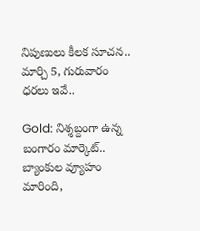నిపుణులు కీలక సూచన.. మార్చి 5, గురువారం ధరలు ఇవే..

Gold: నిశ్శబ్దంగా ఉన్న బంగారం మార్కెట్.. బ్యాంకుల వ్యూహం మారింది,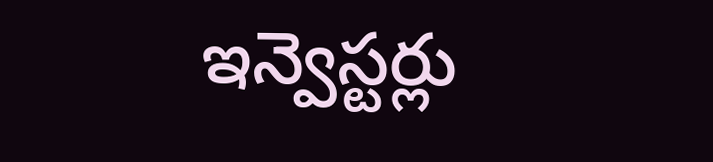ఇన్వెస్టర్లు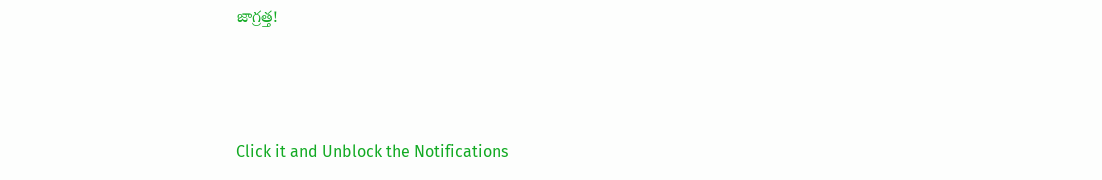జాగ్రత్త!



Click it and Unblock the Notifications